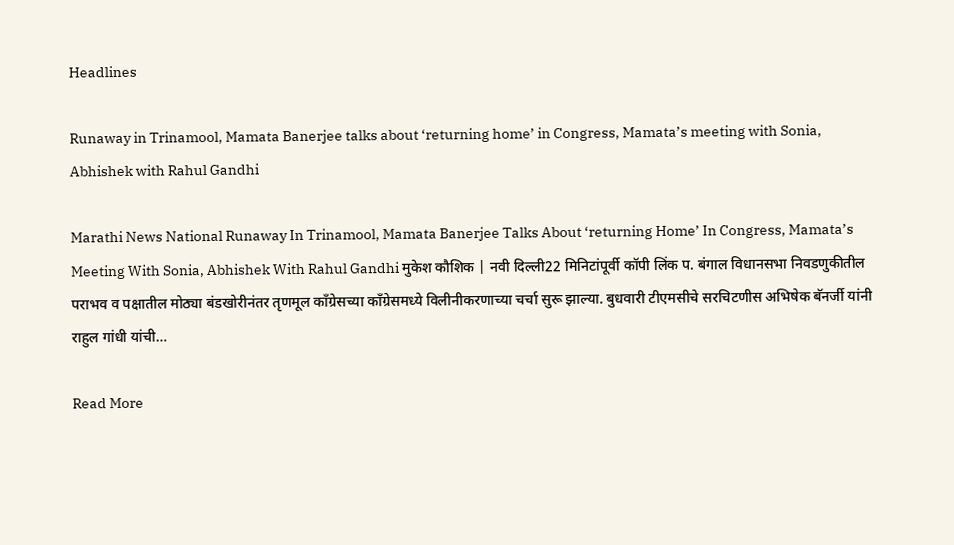Headlines

Runaway in Trinamool, Mamata Banerjee talks about ‘returning home’ in Congress, Mamata’s meeting with Sonia, Abhishek with Rahul Gandhi

Marathi News National Runaway In Trinamool, Mamata Banerjee Talks About ‘returning Home’ In Congress, Mamata’s Meeting With Sonia, Abhishek With Rahul Gandhi मुकेश कौशिक | नवी दिल्ली22 मिनिटांपूर्वी कॉपी लिंक प. बंगाल विधानसभा निवडणुकीतील पराभव व पक्षातील मोठ्या बंडखोरीनंतर तृणमूल काँग्रेसच्या काँग्रेसमध्ये विलीनीकरणाच्या चर्चा सुरू झाल्या. बुधवारी टीएमसीचे सरचिटणीस अभिषेक बॅनर्जी यांनी राहुल गांधी यांची…

Read More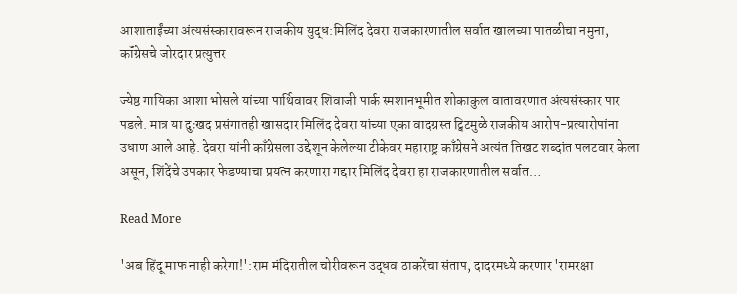आशाताईंच्या अंत्यसंस्कारावरून राजकीय युद्ध:मिलिंद देवरा राजकारणातील सर्वात खालच्या पातळीचा नमुना, कॉंग्रेसचे जोरदार प्रत्युत्तर

ज्येष्ठ गायिका आशा भोसले यांच्या पार्थिवावर शिवाजी पार्क स्मशानभूमीत शोकाकुल वातावरणात अंत्यसंस्कार पार पडले. मात्र या दुःखद प्रसंगातही खासदार मिलिंद देवरा यांच्या एका वादग्रस्त ट्विटमुळे राजकीय आरोप-प्रत्यारोपांना उधाण आले आहे. देवरा यांनी काँग्रेसला उद्देशून केलेल्या टीकेवर महाराष्ट्र काँग्रेसने अत्यंत तिखट शब्दांत पलटवार केला असून, शिंदेंचे उपकार फेडण्याचा प्रयत्न करणारा गद्दार मिलिंद देवरा हा राजकारणातील सर्वात…

Read More

'अब हिंदू माफ नाही करेगा!':राम मंदिरातील चोरीवरून उद्धव ठाकरेंचा संताप, दादरमध्ये करणार 'रामरक्षा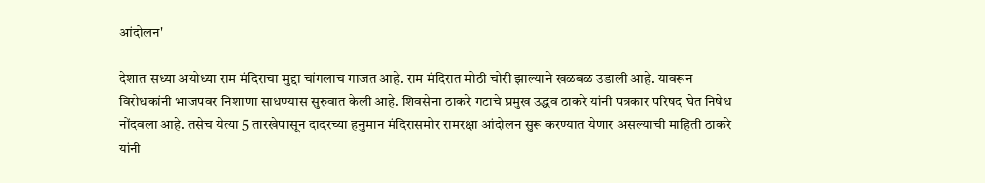आंदोलन'

देशात सध्या अयोध्या राम मंदिराचा मुद्दा चांगलाच गाजत आहे. राम मंदिरात मोठी चोरी झाल्याने खळबळ उडाली आहे. यावरून विरोधकांनी भाजपवर निशाणा साधण्यास सुरुवात केली आहे. शिवसेना ठाकरे गटाचे प्रमुख उद्धव ठाकरे यांनी पत्रकार परिषद घेत निषेध नोंदवला आहे. तसेच येत्या 5 तारखेपासून दादरच्या हनुमान मंदिरासमोर रामरक्षा आंदोलन सुरू करण्यात येणार असल्याची माहिती ठाकरे यांनी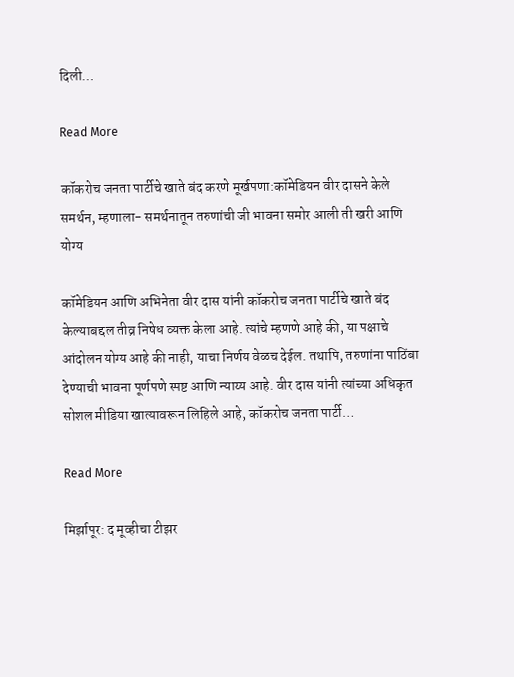दिली…

Read More

कॉकरोच जनता पार्टीचे खाते बंद करणे मूर्खपणा:कॉमेडियन वीर दासने केले समर्थन, म्हणाला- समर्थनातून तरुणांची जी भावना समोर आली ती खरी आणि योग्य

कॉमेडियन आणि अभिनेता वीर दास यांनी कॉकरोच जनता पार्टीचे खाते बंद केल्याबद्दल तीव्र निषेध व्यक्त केला आहे. त्यांचे म्हणणे आहे की, या पक्षाचे आंदोलन योग्य आहे की नाही, याचा निर्णय वेळच देईल. तथापि, तरुणांना पाठिंबा देण्याची भावना पूर्णपणे स्पष्ट आणि न्याय्य आहे. वीर दास यांनी त्यांच्या अधिकृत सोशल मीडिया खात्यावरून लिहिले आहे, कॉकरोच जनता पार्टी…

Read More

मिर्झापूर: द मूव्हीचा टीझर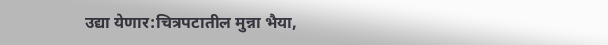उद्या येणार:चित्रपटातील मुन्ना भैया,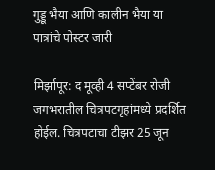गुड्डू भैया आणि कालीन भैया या पात्रांचे पोस्टर जारी

मिर्झापूर: द मूव्ही 4 सप्टेंबर रोजी जगभरातील चित्रपटगृहांमध्ये प्रदर्शित होईल. चित्रपटाचा टीझर 25 जून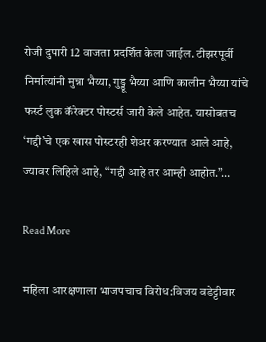रोजी दुपारी 12 वाजता प्रदर्शित केला जाईल. टीझरपूर्वी निर्मात्यांनी मुन्ना भैय्या, गुड्डू भैय्या आणि कालीन भैय्या यांचे फर्स्ट लुक कॅरेक्टर पोस्टर्स जारी केले आहेत. यासोबतच ‘गद्दी’चे एक खास पोस्टरही शेअर करण्यात आले आहे, ज्यावर लिहिले आहे, “गद्दी आहे तर आम्ही आहोत.”…

Read More

महिला आरक्षणाला भाजपचाच विरोध:विजय वडेट्टीवार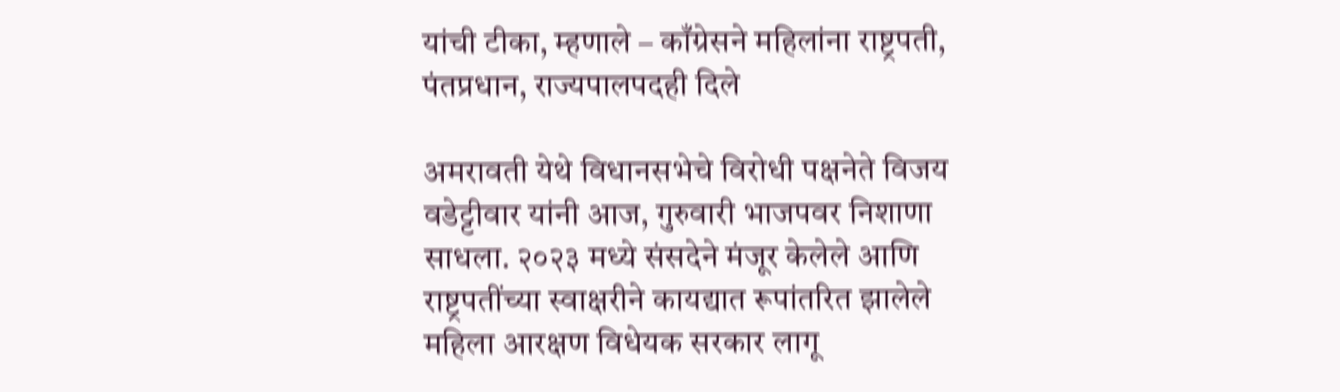यांची टीका, म्हणाले – काँग्रेसने महिलांना राष्ट्रपती, पंतप्रधान, राज्यपालपदही दिले

अमरावती येथे विधानसभेचे विरोधी पक्षनेते विजय वडेट्टीवार यांनी आज, गुरुवारी भाजपवर निशाणा साधला. २०२३ मध्ये संसदेने मंजूर केलेले आणि राष्ट्रपतींच्या स्वाक्षरीने कायद्यात रूपांतरित झालेले महिला आरक्षण विधेयक सरकार लागू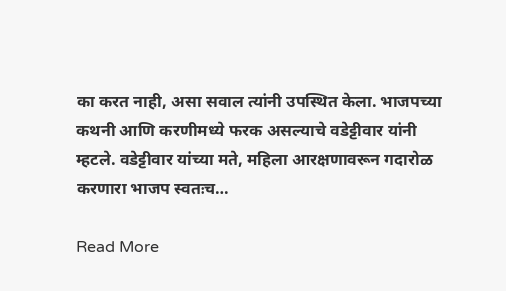का करत नाही, असा सवाल त्यांनी उपस्थित केला. भाजपच्या कथनी आणि करणीमध्ये फरक असल्याचे वडेट्टीवार यांनी म्हटले. वडेट्टीवार यांच्या मते, महिला आरक्षणावरून गदारोळ करणारा भाजप स्वतःच…

Read More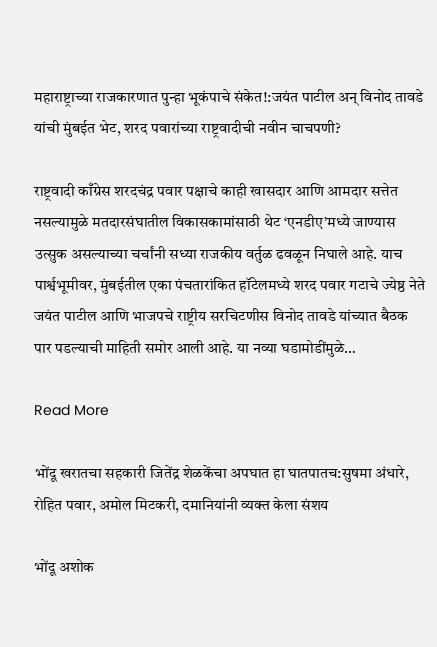महाराष्ट्राच्या राजकारणात पुन्हा भूकंपाचे संकेत!:जयंत पाटील अन् विनोद तावडे यांची मुंबईत भेट, शरद पवारांच्या राष्ट्रवादीची नवीन चाचपणी?

राष्ट्रवादी काँग्रेस शरदचंद्र पवार पक्षाचे काही खासदार आणि आमदार सत्तेत नसल्यामुळे मतदारसंघातील विकासकामांसाठी थेट ‘एनडीए’मध्ये जाण्यास उत्सुक असल्याच्या चर्चांनी सध्या राजकीय वर्तुळ ढवळून निघाले आहे. याच पार्श्वभूमीवर, मुंबईतील एका पंचतारांकित हॉटेलमध्ये शरद पवार गटाचे ज्येष्ठ नेते जयंत पाटील आणि भाजपचे राष्ट्रीय सरचिटणीस विनोद तावडे यांच्यात बैठक पार पडल्याची माहिती समोर आली आहे. या नव्या घडामोडींमुळे…

Read More

भोंदू खरातचा सहकारी जितेंद्र शेळकेंचा अपघात हा घातपातच:सुषमा अंधारे, रोहित पवार, अमोल मिटकरी, दमानियांनी व्यक्त केला संशय

भोंदू अशोक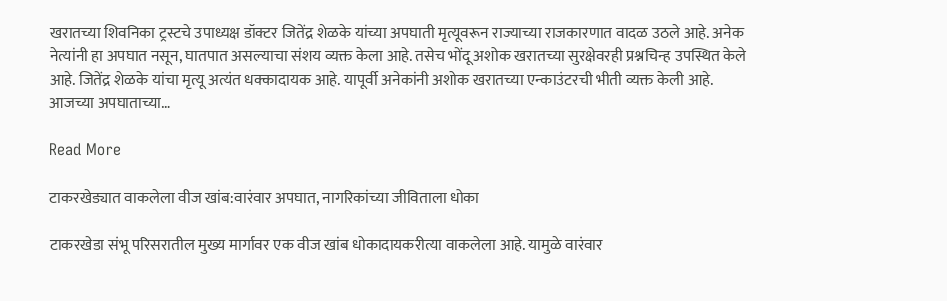खरातच्या शिवनिका ट्रस्टचे उपाध्यक्ष डॉक्टर जितेंद्र शेळके यांच्या अपघाती मृत्यूवरून राज्याच्या राजकारणात वादळ उठले आहे. अनेक नेत्यांनी हा अपघात नसून, घातपात असल्याचा संशय व्यक्त केला आहे. तसेच भोंदू अशोक खरातच्या सुरक्षेवरही प्रश्नचिन्ह उपस्थित केले आहे. जितेंद्र शेळके यांचा मृत्यू अत्यंत धक्कादायक आहे. यापूर्वी अनेकांनी अशोक खरातच्या एन्काउंटरची भीती व्यक्त केली आहे. आजच्या अपघाताच्या…

Read More

टाकरखेड्यात वाकलेला वीज खांब:वारंवार अपघात, नागरिकांच्या जीविताला धोका

टाकरखेडा संभू परिसरातील मुख्य मार्गावर एक वीज खांब धोकादायकरीत्या वाकलेला आहे. यामुळे वारंवार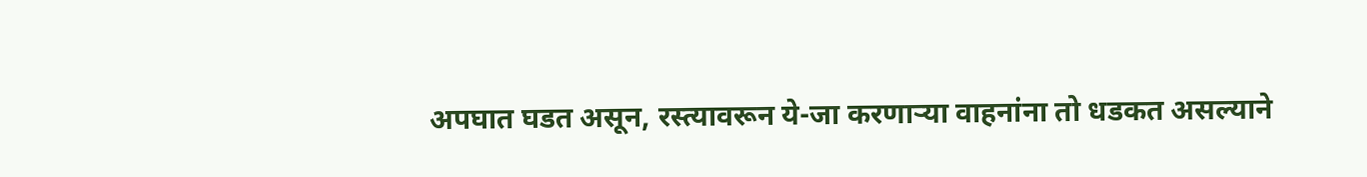अपघात घडत असून, रस्त्यावरून ये-जा करणाऱ्या वाहनांना तो धडकत असल्याने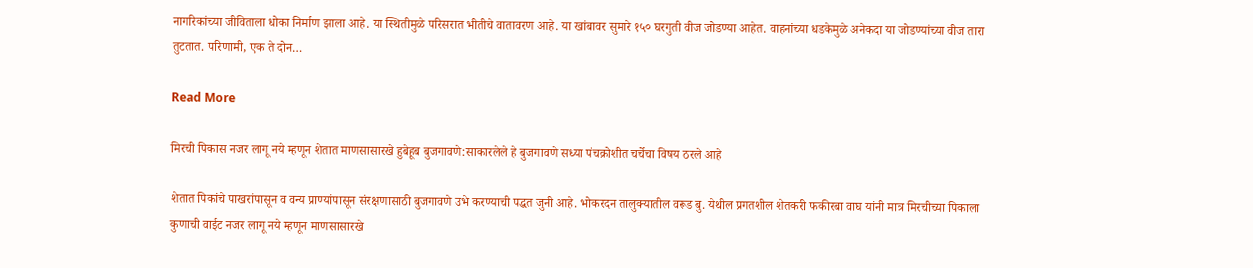नागरिकांच्या जीविताला धोका निर्माण झाला आहे. या स्थितीमुळे परिसरात भीतीचे वातावरण आहे. या खांबावर सुमारे १५० घरगुती वीज जोडण्या आहेत. वाहनांच्या धडकेमुळे अनेकदा या जोडण्यांच्या वीज तारा तुटतात. परिणामी, एक ते दोन…

Read More

मिरची पिकास नजर लागू नये म्हणून शेतात माणसासारखे हुबेहूब बुजगावणे:साकारलेले हे बुजगावणे सध्या पंचक्रोशीत चर्चेचा विषय ठरले आहे

शेतात पिकांचे पाखरांपासून व वन्य प्राण्यांपासून संरक्षणासाठी बुजगावणे उभे करण्याची पद्धत जुनी आहे. भोकरदन तालुक्यातील वरूड बु. येथील प्रगतशील शेतकरी फकीरबा वाघ यांनी मात्र मिरचीच्या पिकाला कुणाची वाईट नजर लागू नये म्हणून माणसासारखे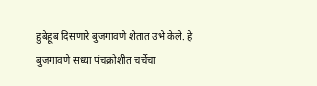हुबेहूब दिसणारे बुजगावणे शेतात उभे केले. हे बुजगावणे सध्या पंचक्रोशीत चर्चेचा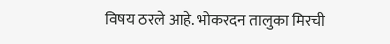विषय ठरले आहे. भोकरदन तालुका मिरची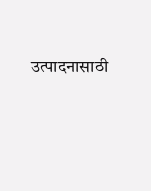उत्पादनासाठी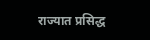राज्यात प्रसिद्ध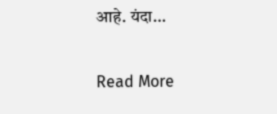आहे. यंदा…

Read More